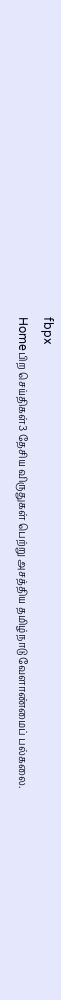fbpx
Homeபிற செய்திகள்3 தேசிய விருதுகள் பெற்று அசத்திய தமிழ்நாடு வேளாண்மைப் பல்கலை.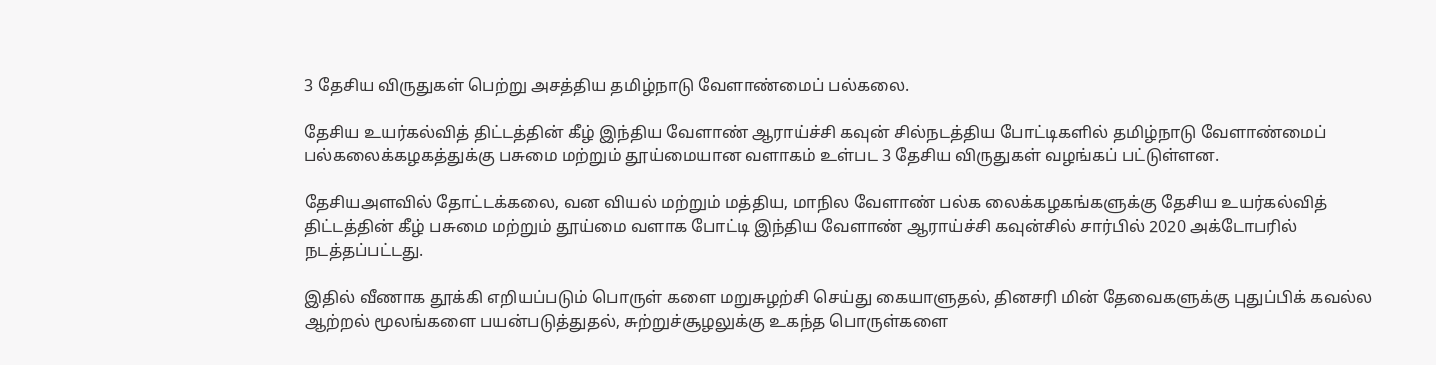3 தேசிய விருதுகள் பெற்று அசத்திய தமிழ்நாடு வேளாண்மைப் பல்கலை.

தேசிய உயர்கல்வித் திட்டத்தின் கீழ் இந்திய வேளாண் ஆராய்ச்சி கவுன் சில்நடத்திய போட்டிகளில் தமிழ்நாடு வேளாண்மைப் பல்கலைக்கழகத்துக்கு பசுமை மற்றும் தூய்மையான வளாகம் உள்பட 3 தேசிய விருதுகள் வழங்கப் பட்டுள்ளன.

தேசியஅளவில் தோட்டக்கலை, வன வியல் மற்றும் மத்திய, மாநில வேளாண் பல்க லைக்கழகங்களுக்கு தேசிய உயர்கல்வித் திட்டத்தின் கீழ் பசுமை மற்றும் தூய்மை வளாக போட்டி இந்திய வேளாண் ஆராய்ச்சி கவுன்சில் சார்பில் 2020 அக்டோபரில் நடத்தப்பட்டது.

இதில் வீணாக தூக்கி எறியப்படும் பொருள் களை மறுசுழற்சி செய்து கையாளுதல், தினசரி மின் தேவைகளுக்கு புதுப்பிக் கவல்ல ஆற்றல் மூலங்களை பயன்படுத்துதல், சுற்றுச்சூழலுக்கு உகந்த பொருள்களை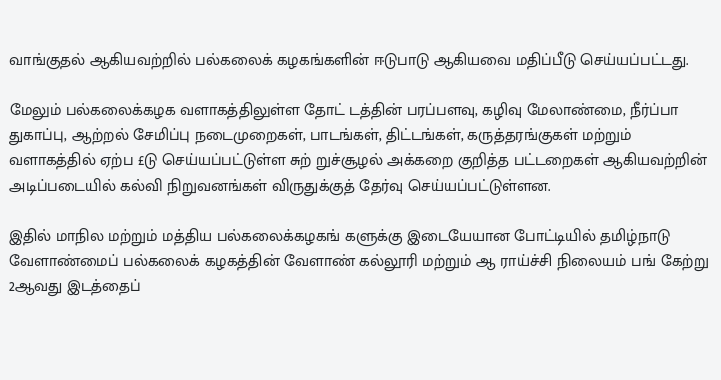வாங்குதல் ஆகியவற்றில் பல்கலைக் கழகங்களின் ஈடுபாடு ஆகியவை மதிப்பீடு செய்யப்பட்டது.

மேலும் பல்கலைக்கழக வளாகத்திலுள்ள தோட் டத்தின் பரப்பளவு, கழிவு மேலாண்மை, நீர்ப்பா துகாப்பு, ஆற்றல் சேமிப்பு நடைமுறைகள், பாடங்கள், திட்டங்கள், கருத்தரங்குகள் மற்றும் வளாகத்தில் ஏற்ப £டு செய்யப்பட்டுள்ள சுற் றுச்சூழல் அக்கறை குறித்த பட்டறைகள் ஆகியவற்றின் அடிப்படையில் கல்வி நிறுவனங்கள் விருதுக்குத் தேர்வு செய்யப்பட்டுள்ளன.

இதில் மாநில மற்றும் மத்திய பல்கலைக்கழகங் களுக்கு இடையேயான போட்டியில் தமிழ்நாடு வேளாண்மைப் பல்கலைக் கழகத்தின் வேளாண் கல்லூரி மற்றும் ஆ ராய்ச்சி நிலையம் பங் கேற்று 2ஆவது இடத்தைப்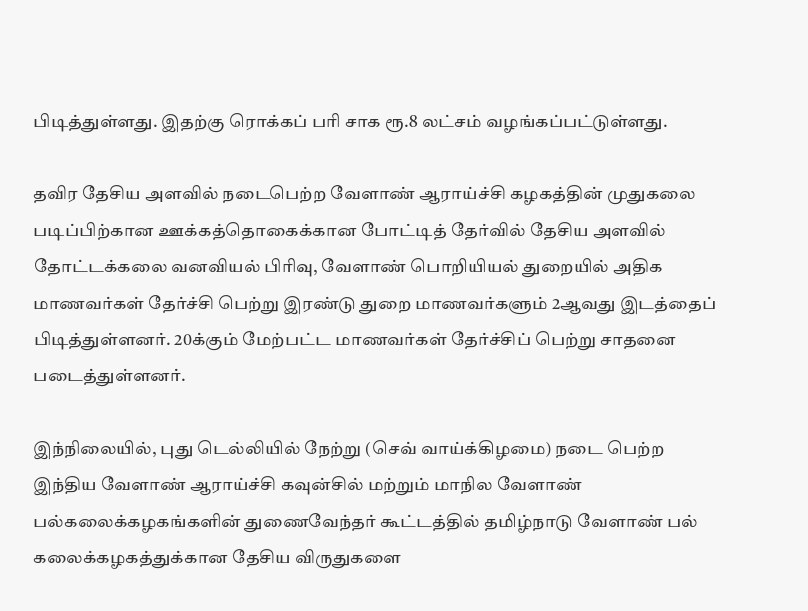பிடித்துள்ளது. இதற்கு ரொக்கப் பரி சாக ரூ.8 லட்சம் வழங்கப்பட்டுள்ளது.

தவிர தேசிய அளவில் நடைபெற்ற வேளாண் ஆராய்ச்சி கழகத்தின் முதுகலை படிப்பிற்கான ஊக்கத்தொகைக்கான போட்டித் தேர்வில் தேசிய அளவில் தோட்டக்கலை வனவியல் பிரிவு, வேளாண் பொறியியல் துறையில் அதிக மாணவர்கள் தேர்ச்சி பெற்று இரண்டு துறை மாணவர்களும் 2ஆவது இடத்தைப் பிடித்துள்ளனர். 20க்கும் மேற்பட்ட மாணவர்கள் தேர்ச்சிப் பெற்று சாதனை படைத்துள்ளனர்.

இந்நிலையில், புது டெல்லியில் நேற்று (செவ் வாய்க்கிழமை) நடை பெற்ற இந்திய வேளாண் ஆராய்ச்சி கவுன்சில் மற்றும் மாநில வேளாண் பல்கலைக்கழகங்களின் துணைவேந்தர் கூட்டத்தில் தமிழ்நாடு வேளாண் பல் கலைக்கழகத்துக்கான தேசிய விருதுகளை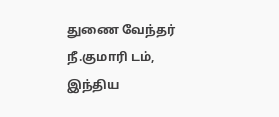துணை வேந்தர் நீ.குமாரி டம், இந்திய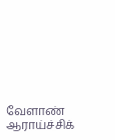வேளாண் ஆராய்ச்சிக்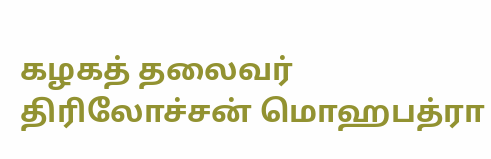கழகத் தலைவர் திரிலோச்சன் மொஹபத்ரா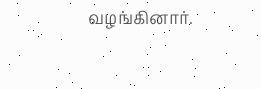வழங்கினார்.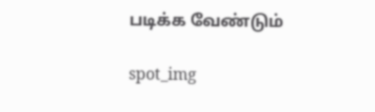படிக்க வேண்டும்

spot_img